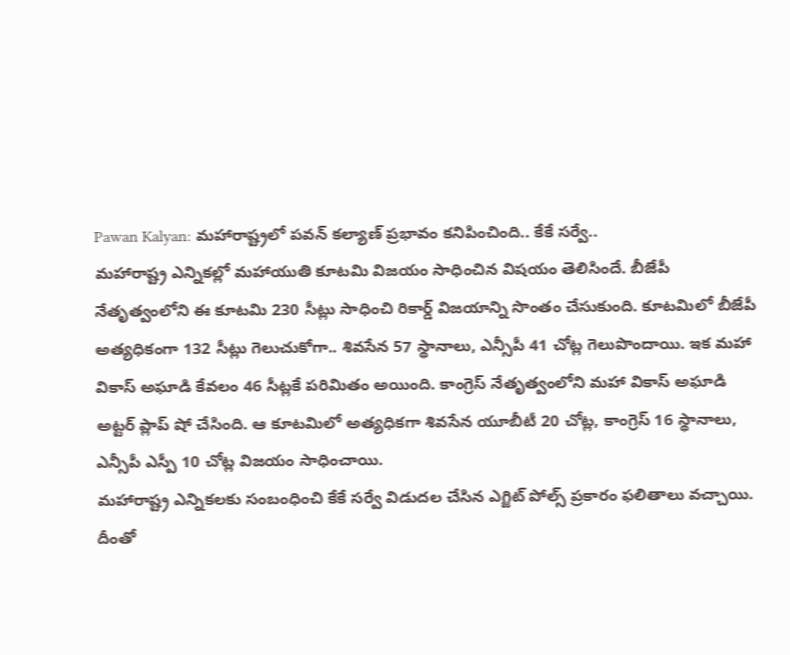Pawan Kalyan: మహారాష్ట్రలో పవన్ కల్యాణ్ ప్రభావం కనిపించింది.. కేకే సర్వే..
మహారాష్ట్ర ఎన్నికల్లో మహాయుతి కూటమి విజయం సాధించిన విషయం తెలిసిందే. బీజేపీ నేతృత్వంలోని ఈ కూటమి 230 సీట్లు సాధించి రికార్డ్ విజయాన్ని సొంతం చేసుకుంది. కూటమిలో బీజేపీ అత్యధికంగా 132 సీట్లు గెలుచుకోగా.. శివసేన 57 స్థానాలు, ఎన్సీపీ 41 చోట్ల గెలుపొందాయి. ఇక మహా వికాస్ అఘాడి కేవలం 46 సీట్లకే పరిమితం అయింది. కాంగ్రెస్ నేతృత్వంలోని మహా వికాస్ అఘాడి అట్టర్ ప్లాప్ షో చేసింది. ఆ కూటమిలో అత్యధికగా శివసేన యూబీటీ 20 చోట్ల, కాంగ్రెస్ 16 స్థానాలు, ఎన్సీపీ ఎస్పీ 10 చోట్ల విజయం సాధించాయి.
మహారాష్ట్ర ఎన్నికలకు సంబంధించి కేకే సర్వే విడుదల చేసిన ఎగ్జిట్ పోల్స్ ప్రకారం ఫలితాలు వచ్చాయి. దీంతో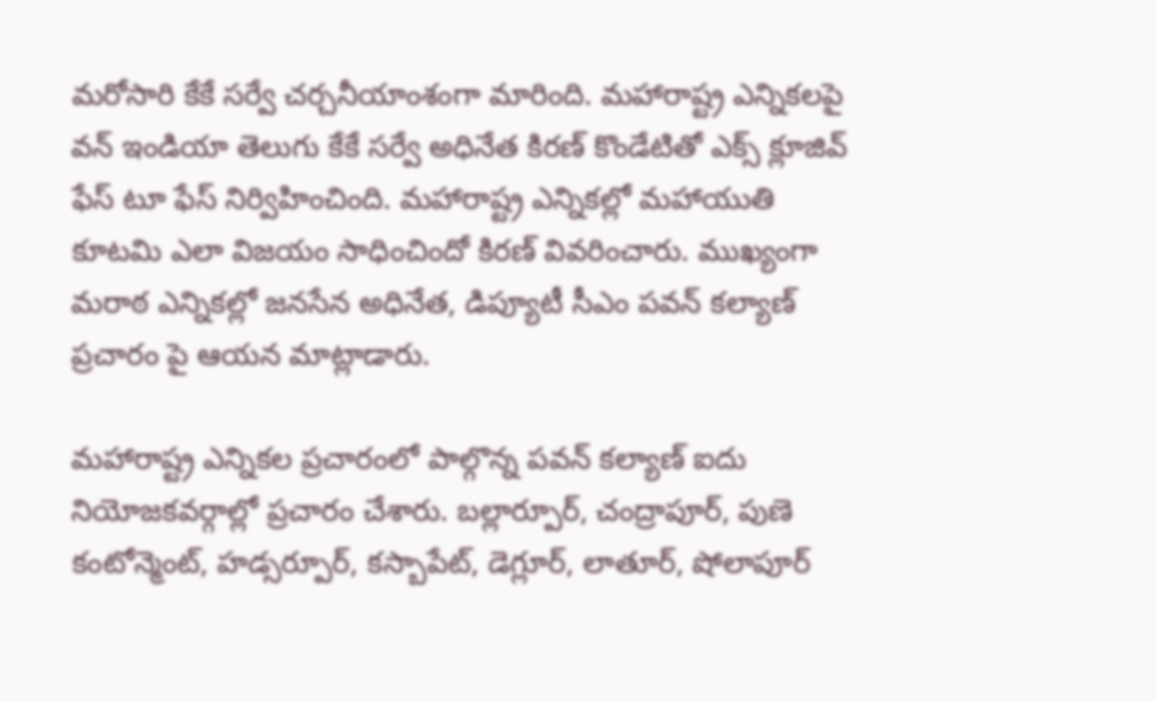మరోసారి కేకే సర్వే చర్చనీయాంశంగా మారింది. మహారాష్ట్ర ఎన్నికలపై వన్ ఇండియా తెలుగు కేకే సర్వే అధినేత కిరణ్ కొండేటితో ఎక్స్ క్లూజివ్ ఫేస్ టూ ఫేస్ నిర్విహించింది. మహారాష్ట్ర ఎన్నికల్లో మహాయుతి కూటమి ఎలా విజయం సాధించిందో కిరణ్ వివరించారు. ముఖ్యంగా మరాఠ ఎన్నికల్లో జనసేన అధినేత, డిప్యూటీ సీఎం పవన్ కల్యాణ్ ప్రచారం పై ఆయన మాట్లాడారు.

మహారాష్ట్ర ఎన్నికల ప్రచారంలో పాల్గొన్న పవన్ కల్యాణ్ ఐదు నియోజకవర్గాల్లో ప్రచారం చేశారు. బల్లార్పూర్, చంద్రాపూర్, పుణె కంటోన్మెంట్, హడ్సర్పూర్, కస్బాపేట్, డెగ్లూర్, లాతూర్, షోలాపూర్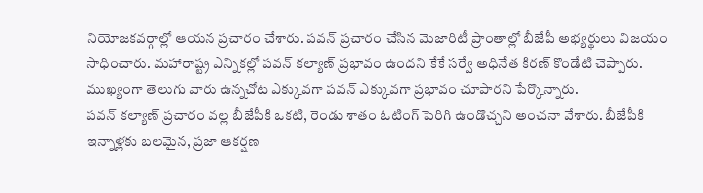నియోజకవర్గాల్లో ఆయన ప్రచారం చేశారు. పవన్ ప్రచారం చేసిన మెజారిటీ ప్రాంతాల్లో బీజేపీ అభ్యర్థులు విజయం సాధించారు. మహారాష్ట్ర ఎన్నికల్లో పవన్ కల్యాణ్ ప్రభావం ఉందని కేకే సర్వే అధినేత కిరణ్ కొండేటి చెప్పారు. ముఖ్యంగా తెలుగు వారు ఉన్నచోట ఎక్కువగా పవన్ ఎక్కువగా ప్రభావం చూపారని పేర్కొన్నారు.
పవన్ కల్యాణ్ ప్రచారం వల్ల బీజేపీకి ఒకటి, రెండు శాతం ఓటింగ్ పెరిగి ఉండొచ్చని అంచనా వేశారు. బీజేపీకి ఇన్నాళ్లకు బలమైన, ప్రజా ఆకర్షణ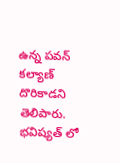ఉన్న పవన్ కల్యాణ్ దొరికాడని తెలిపారు. భవిష్యత్ లో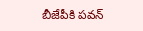బీజేపీకి పవన్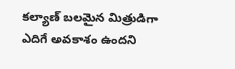కల్యాణ్ బలమైన మిత్రుడిగా ఎదిగే అవకాశం ఉందని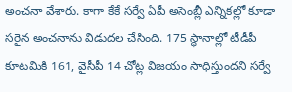అంచనా వేశారు. కాగా కేకే సర్వే ఏపీ అసెంబ్లీ ఎన్నికల్లో కూడా సరైన అంచనాను విడుదల చేసింది. 175 స్థానాల్లో టీడీపీ కూటమికి 161, వైసీపీ 14 చోట్ల విజయం సాధిస్తుందని సర్వే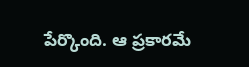పేర్కొంది. ఆ ప్రకారమే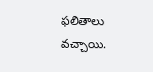ఫలితాలు వచ్చాయి.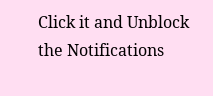Click it and Unblock the Notifications